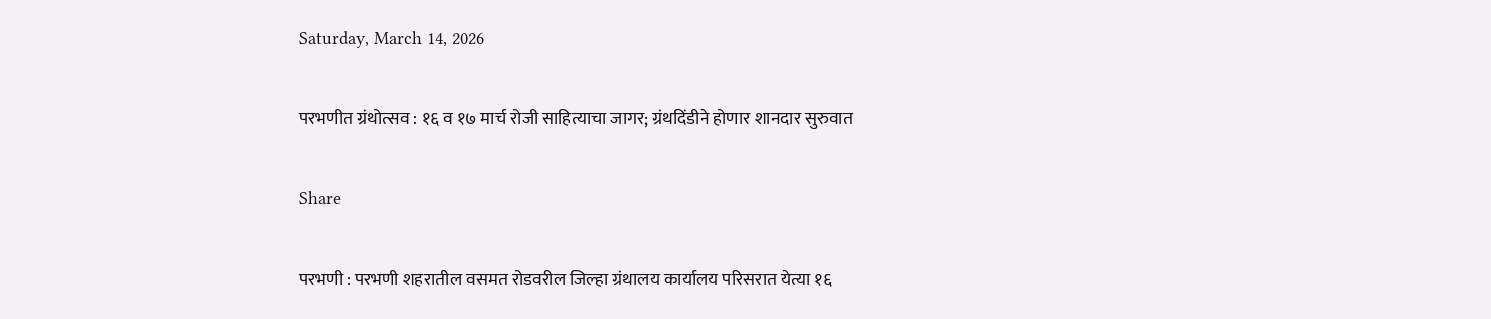Saturday, March 14, 2026

परभणीत ग्रंथोत्सव : १६ व १७ मार्च रोजी साहित्याचा जागर; ग्रंथदिंडीने होणार शानदार सुरुवात

Share

परभणी : परभणी शहरातील वसमत रोडवरील जिल्हा ग्रंथालय कार्यालय परिसरात येत्या १६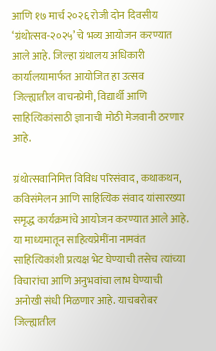आणि १७ मार्च २०२६ रोजी दोन दिवसीय ‘ग्रंथोत्सव-२०२५’ चे भव्य आयोजन करण्यात आले आहे. जिल्हा ग्रंथालय अधिकारी कार्यालयामार्फत आयोजित हा उत्सव जिल्ह्यातील वाचनप्रेमी, विद्यार्थी आणि साहित्यिकांसाठी ज्ञानाची मोठी मेजवानी ठरणार आहे.

ग्रंथोत्सवानिमित्त विविध परिसंवाद, कथाकथन, कविसंमेलन आणि साहित्यिक संवाद यांसारख्या समृद्ध कार्यक्रमांचे आयोजन करण्यात आले आहे. या माध्यमातून साहित्यप्रेमींना नामवंत साहित्यिकांशी प्रत्यक्ष भेट घेण्याची तसेच त्यांच्या विचारांचा आणि अनुभवांचा लाभ घेण्याची अनोखी संधी मिळणार आहे. याचबरोबर जिल्ह्यातील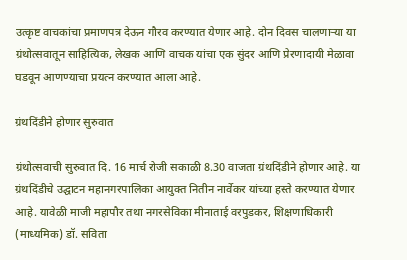उत्कृष्ट वाचकांचा प्रमाणपत्र देऊन गौरव करण्यात येणार आहे. दोन दिवस चालणाऱ्या या ग्रंथोत्सवातून साहित्यिक, लेखक आणि वाचक यांचा एक सुंदर आणि प्रेरणादायी मेळावा घडवून आणण्याचा प्रयत्न करण्यात आला आहे.

ग्रंथदिंडीने होणार सुरुवात

ग्रंथोत्सवाची सुरुवात दि. 16 मार्च रोजी सकाळी 8.30 वाजता ग्रंथदिंडीने होणार आहे. या ग्रंथदिंडीचे उद्घाटन महानगरपालिका आयुक्त नितीन नार्वेकर यांच्या हस्ते करण्यात येणार आहे. यावेळी माजी महापौर तथा नगरसेविका मीनाताई वरपुडकर, शिक्षणाधिकारी (माध्यमिक) डॉ. सविता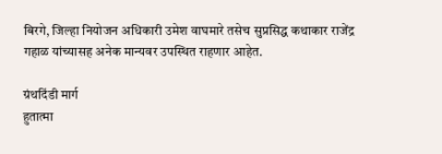बिरगे, जिल्हा नियोजन अधिकारी उमेश वाघमारे तसेच सुप्रसिद्ध कथाकार राजेंद्र गहाळ यांच्यासह अनेक मान्यवर उपस्थित राहणार आहेत.

ग्रंथदिंडी मार्ग
हुतात्मा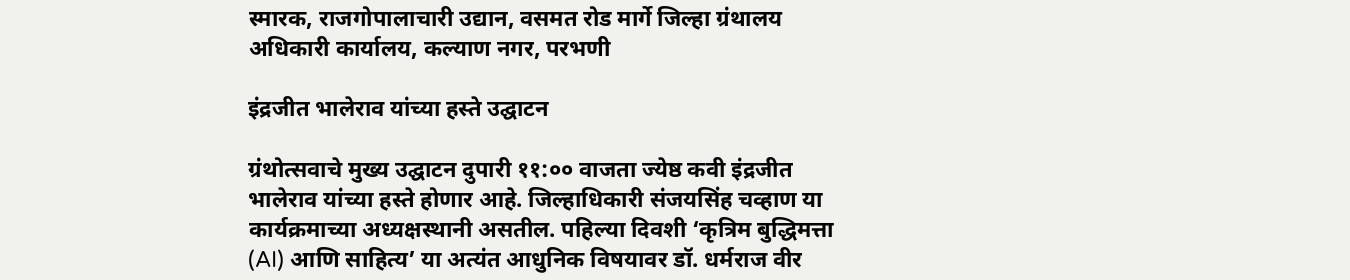स्मारक, राजगोपालाचारी उद्यान, वसमत रोड मार्गे जिल्हा ग्रंथालय अधिकारी कार्यालय, कल्याण नगर, परभणी

इंद्रजीत भालेराव यांच्या हस्ते उद्घाटन

ग्रंथोत्सवाचे मुख्य उद्घाटन दुपारी ११:०० वाजता ज्येष्ठ कवी इंद्रजीत भालेराव यांच्या हस्ते होणार आहे. जिल्हाधिकारी संजयसिंह चव्हाण या कार्यक्रमाच्या अध्यक्षस्थानी असतील. पहिल्या दिवशी ‘कृत्रिम बुद्धिमत्ता (AI) आणि साहित्य’ या अत्यंत आधुनिक विषयावर डॉ. धर्मराज वीर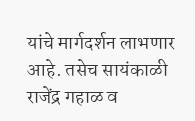यांचे मार्गदर्शन लाभणार आहे. तसेच सायंकाळी राजेंद्र गहाळ व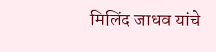मिलिंद जाधव यांचे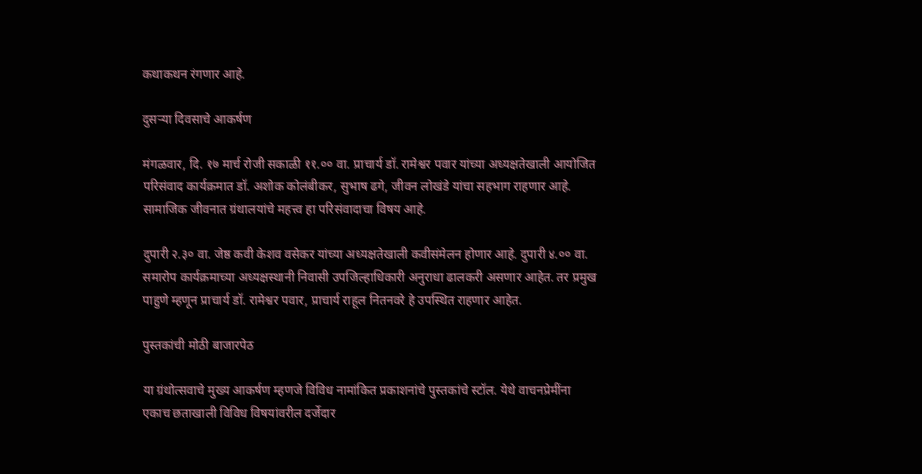कथाकथन रंगणार आहे.

दुसऱ्या दिवसाचे आकर्षण

मंगळवार, दि. १७ मार्च रोजी सकाळी ११.०० वा. प्राचार्य डॉ. रामेश्वर पवार यांच्या अध्यक्षतेखाली आयोजित परिसंवाद कार्यक्रमात डॉ. अशोक कोलंबीकर, सुभाष ढगे, जीवन लोखंडे यांचा सहभाग राहणार आहे. सामाजिक जीवनात ग्रंथालयांचे महत्त्व हा परिसंवादाचा विषय आहे.

दुपारी २.३० वा. जेष्ठ कवी केशव वसेकर यांच्या अध्यक्षतेखाली कवीसंमेलन होणार आहे. दुपारी ४.०० वा. समारोप कार्यक्रमाच्या अध्यक्षस्थानी निवासी उपजिल्हाधिकारी अनुराधा ढालकरी असणार आहेत. तर प्रमुख पाहुणे म्हणून प्राचार्य डॉ. रामेश्वर पवार, प्राचार्य राहूल नितनवरे हे उपस्थित राहणार आहेत.

पुस्तकांची मोठी बाजारपेठ

या ग्रंथोत्सवाचे मुख्य आकर्षण म्हणजे विविध नामांकित प्रकाशनांचे पुस्तकांचे स्टॉल. येथे वाचनप्रेमींना एकाच छताखाली विविध विषयांवरील दर्जेदार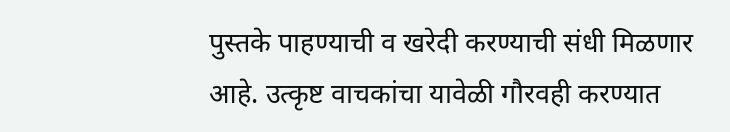पुस्तके पाहण्याची व खरेदी करण्याची संधी मिळणार आहे. उत्कृष्ट वाचकांचा यावेळी गौरवही करण्यात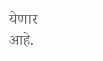येणार आहे.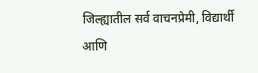जिल्ह्यातील सर्व वाचनप्रेमी, विद्यार्थी आणि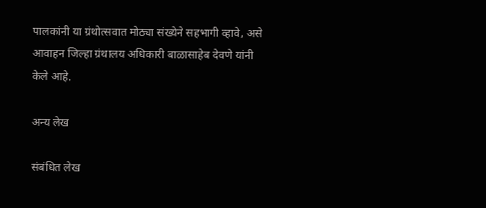पालकांनी या ग्रंथोत्सवात मोठ्या संख्येने सहभागी व्हावे, असे आवाहन जिल्हा ग्रंथालय अधिकारी बाळासाहेब देवणे यांनी केले आहे.

अन्य लेख

संबंधित लेख